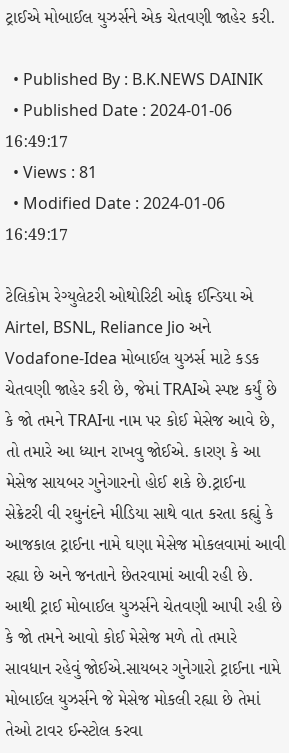ટ્રાઈએ મોબાઈલ યુઝર્સને એક ચેતવણી જાહેર કરી.

  • Published By : B.K.NEWS DAINIK
  • Published Date : 2024-01-06 16:49:17
  • Views : 81
  • Modified Date : 2024-01-06 16:49:17

ટેલિકોમ રેગ્યુલેટરી ઓથોરિટી ઓફ ઈન્ડિયા એ Airtel, BSNL, Reliance Jio અને Vodafone-Idea મોબાઈલ યુઝર્સ માટે કડક ચેતવણી જાહેર કરી છે, જેમાં TRAIએ સ્પષ્ટ કર્યું છે કે જો તમને TRAIના નામ પર કોઈ મેસેજ આવે છે, તો તમારે આ ધ્યાન રાખવુ જોઈએ. કારણ કે આ મેસેજ સાયબર ગુનેગારનો હોઈ શકે છે.ટ્રાઈના સેક્રેટરી વી રઘુનંદને મીડિયા સાથે વાત કરતા કહ્યું કે આજકાલ ટ્રાઈના નામે ઘણા મેસેજ મોકલવામાં આવી રહ્યા છે અને જનતાને છેતરવામાં આવી રહી છે. આથી ટ્રાઈ મોબાઈલ યુઝર્સને ચેતવણી આપી રહી છે કે જો તમને આવો કોઈ મેસેજ મળે તો તમારે સાવધાન રહેવું જોઈએ.સાયબર ગુનેગારો ટ્રાઈના નામે મોબાઈલ યુઝર્સને જે મેસેજ મોકલી રહ્યા છે તેમાં તેઓ ટાવર ઈન્સ્ટોલ કરવા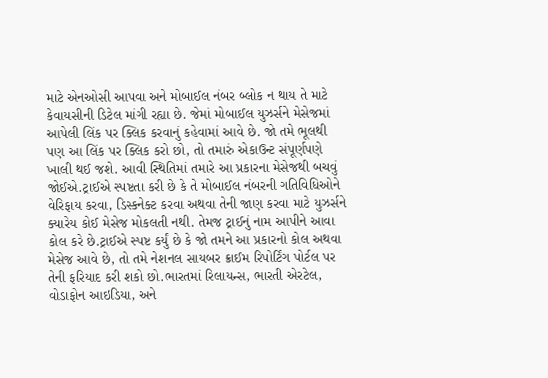માટે એનઓસી આપવા અને મોબાઈલ નંબર બ્લોક ન થાય તે માટે કેવાયસીની ડિટેલ માંગી રહ્યા છે. જેમાં મોબાઈલ યુઝર્સને મેસેજમાં આપેલી લિંક પર ક્લિક કરવાનું કહેવામાં આવે છે. જો તમે ભૂલથી પણ આ લિંક પર ક્લિક કરો છો, તો તમારું એકાઉન્ટ સંપૂર્ણપણે ખાલી થઈ જશે. આવી સ્થિતિમાં તમારે આ પ્રકારના મેસેજથી બચવું જોઈએ.ટ્રાઈએ સ્પષ્ટતા કરી છે કે તે મોબાઈલ નંબરની ગતિવિધિઓને વેરિફાય કરવા, ડિસ્કનેક્ટ કરવા અથવા તેની જાણ કરવા માટે યુઝર્સને ક્યારેય કોઈ મેસેજ મોકલતી નથી. તેમજ ટ્રાઈનું નામ આપીને આવા કોલ કરે છે.ટ્રાઈએ સ્પષ્ટ કર્યું છે કે જો તમને આ પ્રકારનો કોલ અથવા મેસેજ આવે છે, તો તમે નેશનલ સાયબર ક્રાઈમ રિપોર્ટિંગ પોર્ટલ પર તેની ફરિયાદ કરી શકો છો.ભારતમાં રિલાયન્સ, ભારતી એરટેલ, વોડાફોન આઇડિયા, અને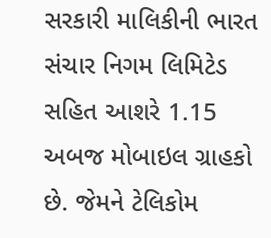સરકારી માલિકીની ભારત સંચાર નિગમ લિમિટેડ સહિત આશરે 1.15 અબજ મોબાઇલ ગ્રાહકો છે. જેમને ટેલિકોમ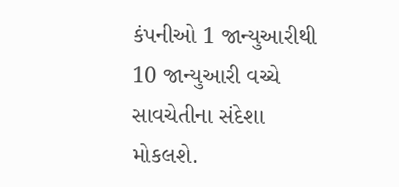કંપનીઓ 1 જાન્યુઆરીથી 10 જાન્યુઆરી વચ્ચે સાવચેતીના સંદેશા મોકલશે.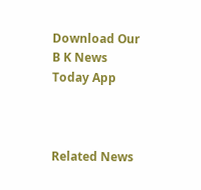Download Our B K News Today App



Related News